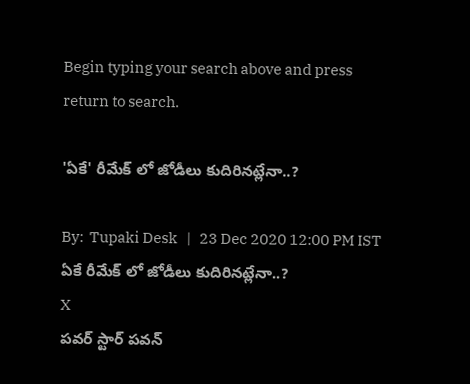Begin typing your search above and press return to search.

'ఏకే' రీమేక్ లో జోడీలు కుదిరినట్లేనా..?

By:  Tupaki Desk   |   23 Dec 2020 12:00 PM IST
ఏకే రీమేక్ లో జోడీలు కుదిరినట్లేనా..?
X
పవర్ స్టార్ పవన్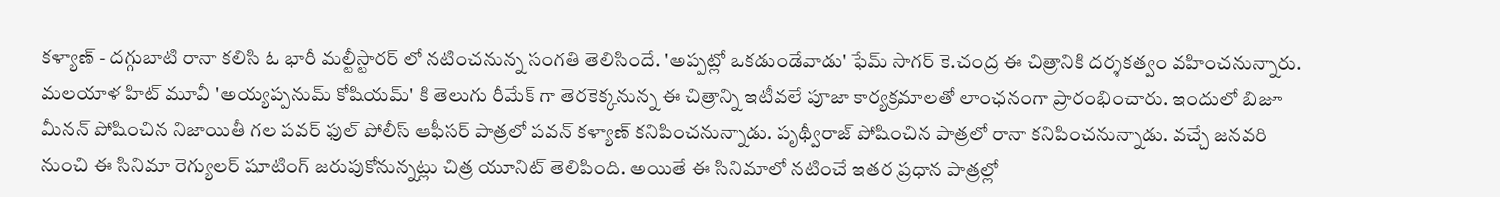కళ్యాణ్ - దగ్గుబాటి రానా కలిసి ఓ భారీ మల్టీస్టారర్ లో నటించనున్న సంగతి తెలిసిందే. 'అప్పట్లో ఒకడుండేవాడు' ఫేమ్ సాగర్ కె.చంద్ర ఈ చిత్రానికి దర్శకత్వం వహించనున్నారు. మలయాళ హిట్ మూవీ 'అయ్యప్పనుమ్ కోషియమ్' కి తెలుగు రీమేక్ గా తెరకెక్కనున్న ఈ చిత్రాన్ని ఇటీవలే పూజా కార్యక్రమాలతో లాంఛనంగా ప్రారంభించారు. ఇందులో బిజూ మీనన్ పోషించిన నిజాయితీ గల పవర్ ఫుల్ పోలీస్‌ ఆఫీసర్ పాత్రలో పవన్‌ కళ్యాణ్ కనిపించనున్నాడు. పృథ్వీరాజ్ పోషించిన పాత్రలో రానా కనిపించనున్నాడు. వచ్చే జనవరి నుంచి ఈ సినిమా రెగ్యులర్ షూటింగ్ జరుపుకోనున్నట్లు చిత్ర యూనిట్ తెలిపింది. అయితే ఈ సినిమాలో నటించే ఇతర ప్రధాన పాత్రల్లో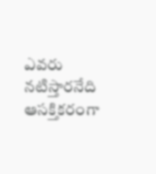ఎవరు నటిస్తారనేది ఆసక్తికరంగా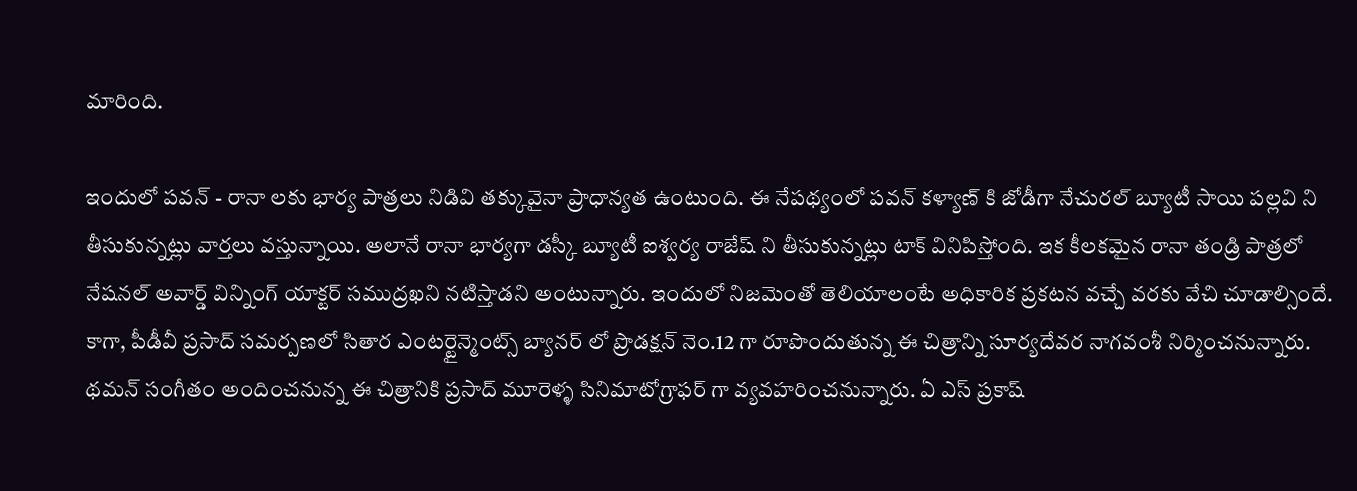మారింది.

ఇందులో పవన్ - రానా లకు భార్య పాత్రలు నిడివి తక్కువైనా ప్రాధాన్యత ఉంటుంది. ఈ నేపథ్యంలో పవన్ కళ్యాణ్ కి జోడీగా నేచురల్ బ్యూటీ సాయి పల్లవి ని తీసుకున్నట్లు వార్తలు వస్తున్నాయి. అలానే రానా భార్యగా డస్కీ బ్యూటీ ఐశ్వర్య రాజేష్ ని తీసుకున్నట్లు టాక్ వినిపిస్తోంది. ఇక కీలకమైన రానా తండ్రి పాత్రలో నేషనల్ అవార్డ్ విన్నింగ్ యాక్టర్ సముద్రఖని నటిస్తాడని అంటున్నారు. ఇందులో నిజమెంతో తెలియాలంటే అధికారిక ప్రకటన వచ్చే వరకు వేచి చూడాల్సిందే. కాగా, పీడీవీ ప్రసాద్ సమర్పణలో సితార ఎంటర్టైన్మెంట్స్ బ్యానర్‌ లో ప్రొడక్షన్ నెం.12 గా రూపొందుతున్న ఈ చిత్రాన్ని సూర్యదేవర నాగవంశీ నిర్మించనున్నారు. థమన్ సంగీతం అందించనున్న ఈ చిత్రానికి ప్రసాద్ మూరెళ్ళ సినిమాటోగ్రాఫర్ గా వ్యవహరించనున్నారు. ఏ ఎస్ ప్రకాష్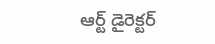ఆర్ట్ డైరెక్టర్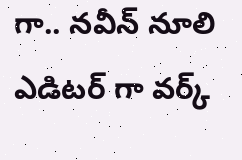గా.. నవీన్ నూలి ఎడిటర్ గా వర్క్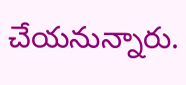చేయనున్నారు.